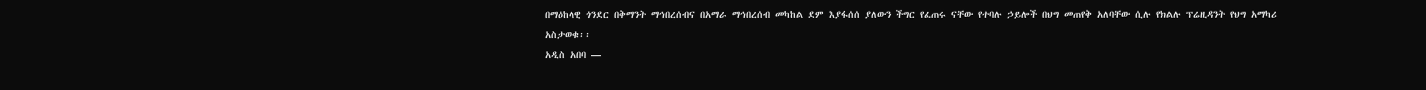በማዕከላዊ ጎንደር በቅማንት ማኅበረሰብና በአማራ ማኅበረሰብ መካከል ደም እያፋሰሰ ያለውን ችግር የፈጠሩ ናቸው የተባሉ ኃይሎች በህግ መጠየቅ አለባቸው ሲሉ የክልሉ ፕሬዚዳንት የህግ አማካሪ አስታወቁ፡፡
አዲስ አበባ —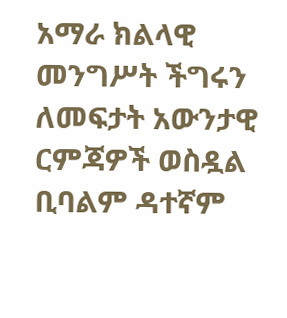አማራ ክልላዊ መንግሥት ችግሩን ለመፍታት አውንታዊ ርምጃዎች ወስዷል ቢባልም ዳተኛም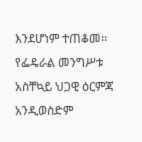እንደሆነም ተጠቆመ፡፡ የፌዴራል መንግሥቱ አስቸኳይ ህጋዊ ዕርምጃ አንዲወስድም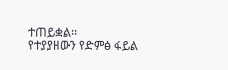ተጠይቋል፡፡
የተያያዘውን የድምፅ ፋይል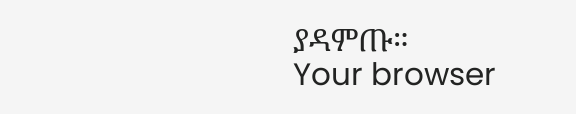ያዳምጡ።
Your browser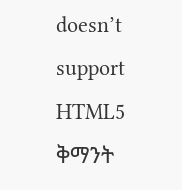doesn’t support HTML5
ቅማንት